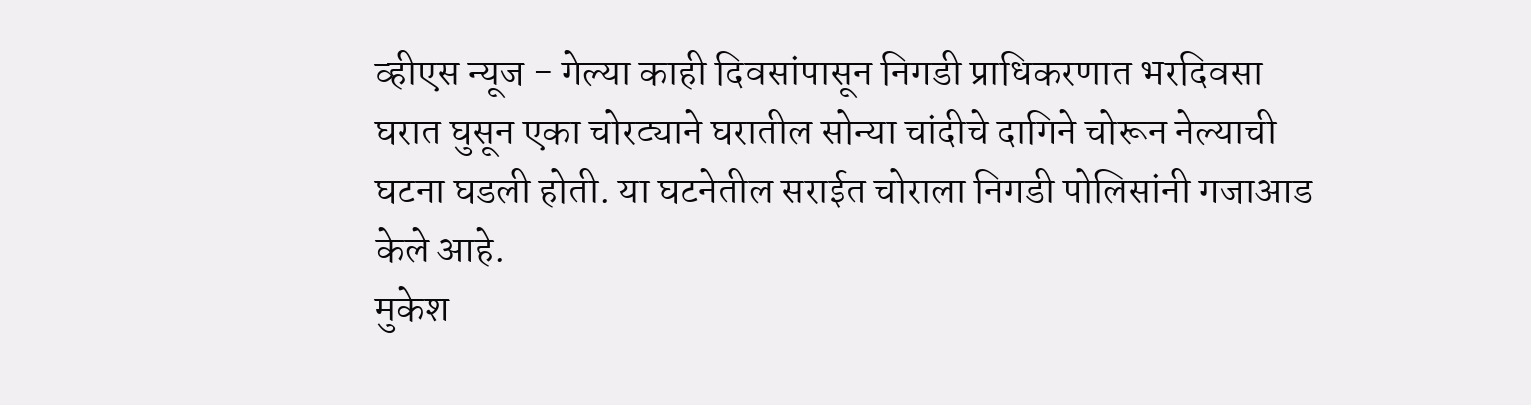व्हीएस न्यूज - गेल्या काही दिवसांपासून निगडी प्राधिकरणात भरदिवसा घरात घुसून एका चोरट्याने घरातील सोन्या चांदीचे दागिने चोरून नेल्याची घटना घडली होती. या घटनेतील सराईत चोराला निगडी पोलिसांनी गजाआड केले आहे.
मुकेश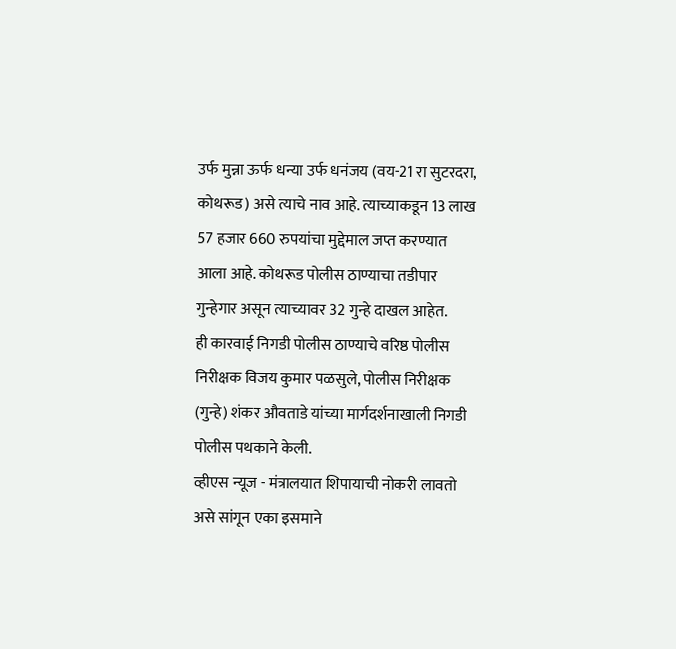उर्फ मुन्ना ऊर्फ धन्या उर्फ धनंजय (वय-21 रा सुटरदरा, कोथरूड) असे त्याचे नाव आहे. त्याच्याकडून 13 लाख 57 हजार 660 रुपयांचा मुद्देमाल जप्त करण्यात आला आहे. कोथरूड पोलीस ठाण्याचा तडीपार गुन्हेगार असून त्याच्यावर 32 गुन्हे दाखल आहेत.
ही कारवाई निगडी पोलीस ठाण्याचे वरिष्ठ पोलीस निरीक्षक विजय कुमार पळसुले, पोलीस निरीक्षक (गुन्हे) शंकर औवताडे यांच्या मार्गदर्शनाखाली निगडी पोलीस पथकाने केली.
व्हीएस न्यूज - मंत्रालयात शिपायाची नोकरी लावतो असे सांगून एका इसमाने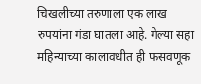चिखलीच्या तरुणाला एक लाख रुपयांना गंडा घातला आहे. गेल्या सहा महिन्याच्या कालावधीत ही फसवणूक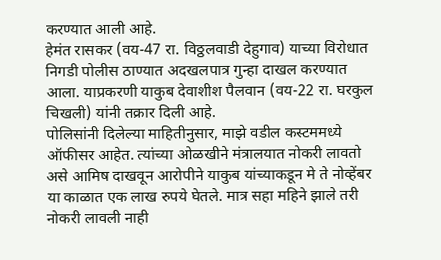करण्यात आली आहे.
हेमंत रासकर (वय-47 रा. विठ्ठलवाडी देहुगाव) याच्या विरोधात निगडी पोलीस ठाण्यात अदखलपात्र गुन्हा दाखल करण्यात आला. याप्रकरणी याकुब देवाशीश पैलवान (वय-22 रा. घरकुल चिखली) यांनी तक्रार दिली आहे.
पोलिसांनी दिलेल्या माहितीनुसार, माझे वडील कस्टममध्ये ऑफीसर आहेत. त्यांच्या ओळखीने मंत्रालयात नोकरी लावतो असे आमिष दाखवून आरोपीने याकुब यांच्याकडून मे ते नोव्हेंबर या काळात एक लाख रुपये घेतले. मात्र सहा महिने झाले तरी नोकरी लावली नाही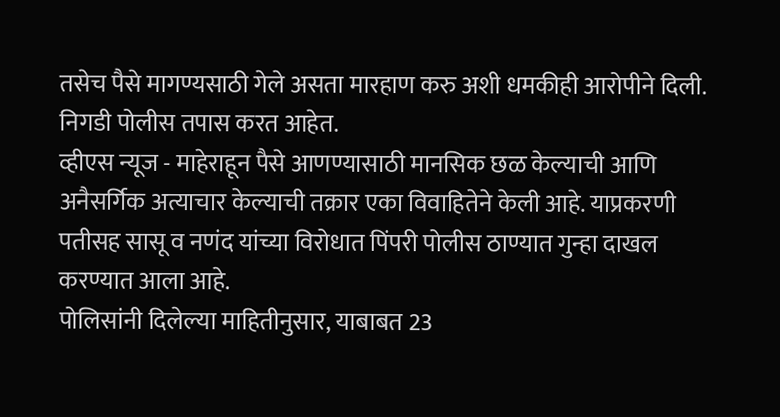तसेच पैसे मागण्यसाठी गेले असता मारहाण करु अशी धमकीही आरोपीने दिली. निगडी पोलीस तपास करत आहेत.
व्हीएस न्यूज - माहेराहून पैसे आणण्यासाठी मानसिक छळ केल्याची आणि अनैसर्गिक अत्याचार केल्याची तक्रार एका विवाहितेने केली आहे. याप्रकरणी पतीसह सासू व नणंद यांच्या विरोधात पिंपरी पोलीस ठाण्यात गुन्हा दाखल करण्यात आला आहे.
पोलिसांनी दिलेल्या माहितीनुसार, याबाबत 23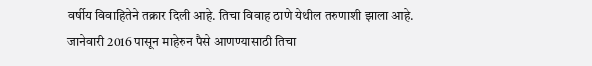वर्षीय विवाहितेने तक्रार दिली आहे. तिचा विवाह ठाणे येथील तरुणाशी झाला आहे. जानेवारी 2016 पासून माहेरुन पैसे आणण्यासाठी तिचा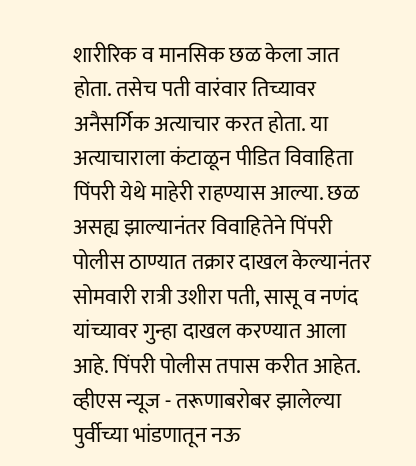शारीरिक व मानसिक छळ केला जात होता. तसेच पती वारंवार तिच्यावर अनैसर्गिक अत्याचार करत होता. या अत्याचाराला कंटाळून पीडित विवाहिता पिंपरी येथे माहेरी राहण्यास आल्या. छळ असह्य झाल्यानंतर विवाहितेने पिंपरी पोलीस ठाण्यात तक्रार दाखल केल्यानंतर सोमवारी रात्री उशीरा पती, सासू व नणंद यांच्यावर गुन्हा दाखल करण्यात आला आहे. पिंपरी पोलीस तपास करीत आहेत.
व्हीएस न्यूज - तरूणाबरोबर झालेल्या पुर्वीच्या भांडणातून नऊ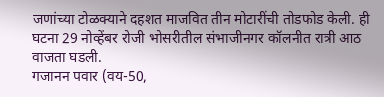जणांच्या टोळक्याने दहशत माजवित तीन मोटारींची तोडफोड केली. ही घटना 29 नोव्हेंबर रोजी भोसरीतील संभाजीनगर कॉलनीत रात्री आठ वाजता घडली.
गजानन पवार (वय-50,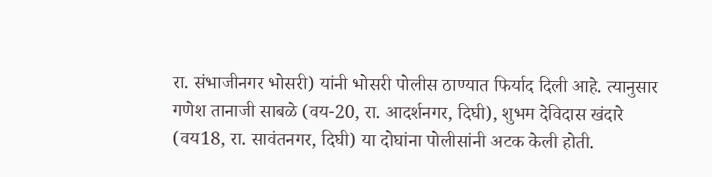रा. संभाजीनगर भोसरी) यांनी भोसरी पोलीस ठाण्यात फिर्याद दिली आहे. त्यानुसार गणेश तानाजी साबळे (वय-20, रा. आदर्शनगर, दिघी), शुभम देविदास खंदारे (वय18, रा. सावंतनगर, दिघी) या दोघांना पोलीसांनी अटक केली होती.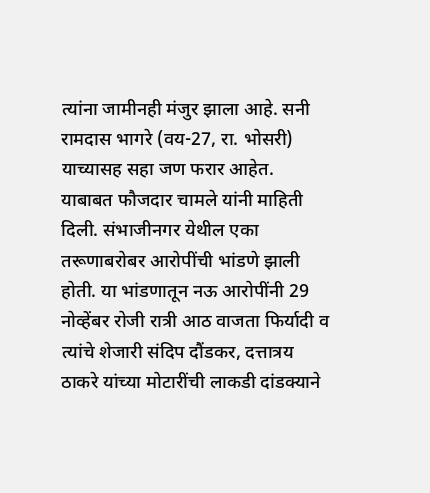त्यांना जामीनही मंजुर झाला आहे. सनी रामदास भागरे (वय-27, रा. भोसरी) याच्यासह सहा जण फरार आहेत.
याबाबत फौजदार चामले यांनी माहिती दिली. संभाजीनगर येथील एका तरूणाबरोबर आरोपींची भांडणे झाली होती. या भांडणातून नऊ आरोपींनी 29 नोव्हेंबर रोजी रात्री आठ वाजता फिर्यादी व त्यांचे शेजारी संदिप दौंडकर, दत्तात्रय ठाकरे यांच्या मोटारींची लाकडी दांडक्याने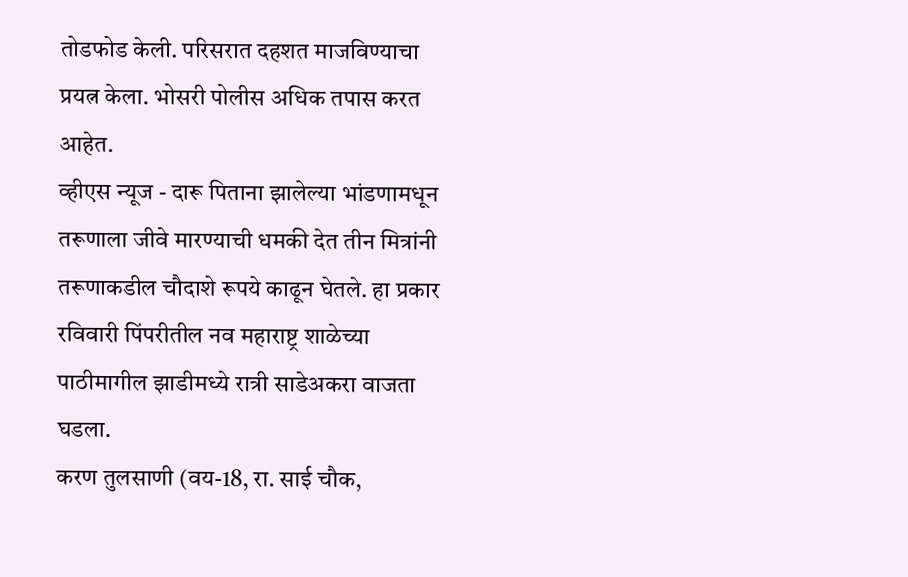तोडफोड केली. परिसरात दहशत माजविण्याचा प्रयत्न केला. भोसरी पोलीस अधिक तपास करत आहेत.
व्हीएस न्यूज - दारू पिताना झालेल्या भांडणामधून तरूणाला जीवे मारण्याची धमकी देत तीन मित्रांनी तरूणाकडील चौदाशे रूपये काढून घेतले. हा प्रकार रविवारी पिंपरीतील नव महाराष्ट्र शाळेच्या पाठीमागील झाडीमध्ये रात्री साडेअकरा वाजता घडला.
करण तुलसाणी (वय-18, रा. साई चौक,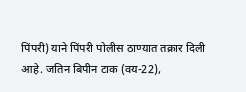पिंपरी) याने पिंपरी पोलीस ठाण्यात तक्रार दिली आहे. जतिन बिपीन टाक (वय-22),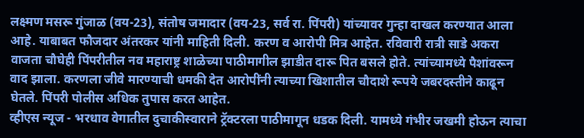लक्ष्मण मसरू गुंजाळ (वय-23), संतोष जमादार (वय-23, सर्व रा. पिंपरी) यांच्यावर गुन्हा दाखल करण्यात आला आहे. याबाबत फौजदार अंतरकर यांनी माहिती दिली. करण व आरोपी मित्र आहेत. रविवारी रात्री साडे अकरा वाजता चौघेही पिंपरीतील नव महाराष्ट्र शाळेच्या पाठीमागील झाडीत दारू पित बसले होते. त्यांच्यामध्ये पैशांवरून वाद झाला. करणला जीवे मारण्याची धमकी देत आरोपींनी त्याच्या खिशातील चौदाशे रूपये जबरदस्तीने काढून घेतले. पिंपरी पोलीस अधिक तुपास करत आहेत.
व्हीएस न्यूज - भरधाव वेगातील दुचाकीस्वाराने ट्रॅक्टरला पाठीमागून धडक दिली. यामध्ये गंभीर जखमी होऊन त्याचा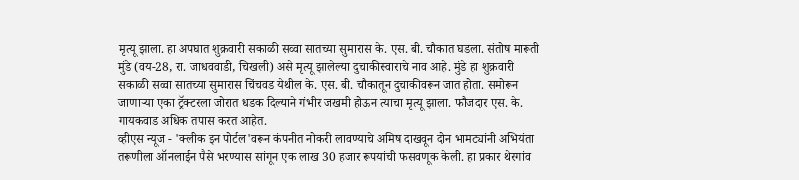मृत्यू झाला. हा अपघात शुक्रवारी सकाळी सव्वा सातच्या सुमारास के. एस. बी. चौकात घडला. संतोष मारूती मुंडे (वय-28, रा. जाधववाडी, चिखली) असे मृत्यू झालेल्या दुचाकीस्वाराचे नाव आहे. मुंडे हा शुक्रवारी सकाळी सव्वा सातच्या सुमारास चिंचवड येथील के. एस. बी. चौकातून दुचाकीवरून जात होता. समोरून जाणाऱ्या एका ट्रॅक्टरला जोरात धडक दिल्याने गंभीर जखमी होऊन त्याचा मृत्यू झाला. फौजदार एस. के. गायकवाड अधिक तपास करत आहेत.
व्हीएस न्यूज - 'क्लीक इन पोर्टल'वरून कंपनीत नोकरी लावण्याचे अमिष दाखवून दोन भामट्यांनी अभियंता तरूणीला ऑनलाईन पैसे भरण्यास सांगून एक लाख 30 हजार रूपयांची फसवणूक केली. हा प्रकार थेरगांव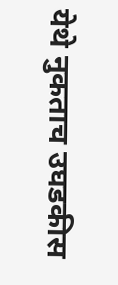येथे नुकताच उघडकीस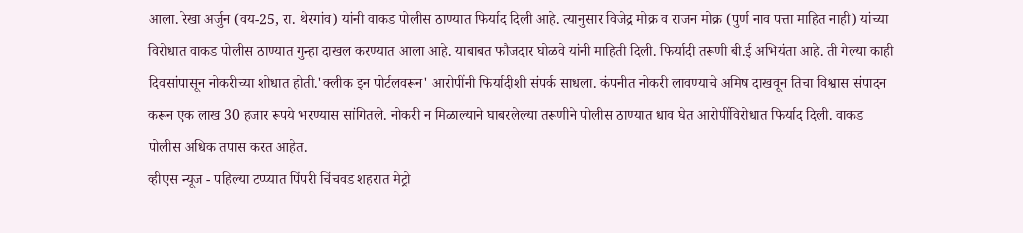आला. रेखा अर्जुन (वय-25, रा. थेरगांव) यांनी वाकड पोलीस ठाण्यात फिर्याद दिली आहे. त्यानुसार विजेद्र मोक्र व राजन मोक्र (पुर्ण नाव पत्ता माहित नाही) यांच्या विरोधात वाकड पोलीस ठाण्यात गुन्हा दाखल करण्यात आला आहे. याबाबत फौजदार घोळवे यांनी माहिती दिली. फिर्यादी तरूणी बी.ई अभियंता आहे. ती गेल्या काही दिवसांपासून नोकरीच्या शोधात होती.'क्लीक इन पोर्टलवरून' आरोपींनी फिर्यादीशी संपर्क साधला. कंपनीत नोकरी लावण्याचे अमिष दाखवून तिचा विश्वास संपादन करून एक लाख 30 हजार रूपये भरण्यास सांगितले. नोकरी न मिळाल्याने घाबरलेल्या तरूणीने पोलीस ठाण्यात धाव घेत आरोपींविरोधात फिर्याद दिली. वाकड पोलीस अधिक तपास करत आहेत.
व्हीएस न्यूज - पहिल्या टप्प्यात पिंपरी चिंचवड शहरात मेट्रो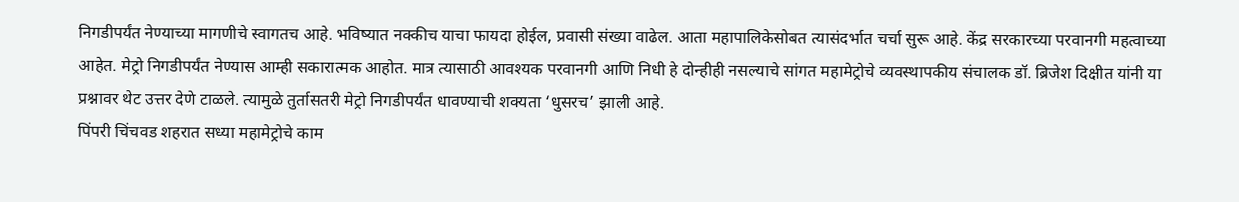निगडीपर्यंत नेण्याच्या मागणीचे स्वागतच आहे. भविष्यात नक्कीच याचा फायदा होईल, प्रवासी संख्या वाढेल. आता महापालिकेसोबत त्यासंदर्भात चर्चा सुरू आहे. केंद्र सरकारच्या परवानगी महत्वाच्या आहेत. मेट्रो निगडीपर्यंत नेण्यास आम्ही सकारात्मक आहोत. मात्र त्यासाठी आवश्यक परवानगी आणि निधी हे दोन्हीही नसल्याचे सांगत महामेट्रोचे व्यवस्थापकीय संचालक डॉ. ब्रिजेश दिक्षीत यांनी या प्रश्नावर थेट उत्तर देणे टाळले. त्यामुळे तुर्तासतरी मेट्रो निगडीपर्यंत धावण्याची शक्यता ‘धुसरच’ झाली आहे.
पिंपरी चिंचवड शहरात सध्या महामेट्रोचे काम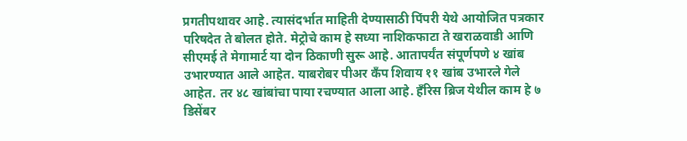प्रगतीपथावर आहे. त्यासंदर्भात माहिती देण्यासाठी पिंपरी येथे आयोजित पत्रकार परिषदेत ते बोलत होते. मेट्रोचे काम हे सध्या नाशिकफाटा ते खराळवाडी आणि सीएमई ते मेगामार्ट या दोन ठिकाणी सुरू आहे. आतापर्यंत संपूर्णपणे ४ खांब उभारण्यात आले आहेत. याबरोबर पीअर कँप शिवाय ११ खांब उभारले गेले आहेत. तर ४८ खांबांचा पाया रचण्यात आला आहे. हँरिस ब्रिज येथील काम हे ७ डिसेंबर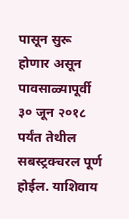पासून सुरू होणार असून पावसाळ्यापूर्वी ३० जून २०१८ पर्यंत तेथील सबस्ट्रक्चरल पूर्ण होईल. याशिवाय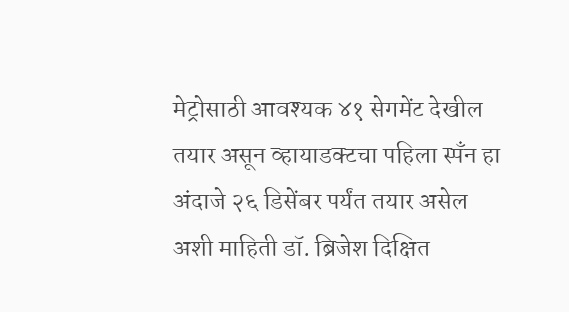मेट्रोसाठी आवश्यक ४१ सेगमेंट देखील तयार असून व्हायाडक्टचा पहिला स्पँन हा अंदाजे २६ डिसेंबर पर्यंत तयार असेल अशी माहिती डॉ. ब्रिजेश दिक्षित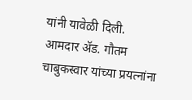यांनी यावेळी दिली.
आमदार ॲड. गौतम चाबुकस्वार यांच्या प्रयत्नांना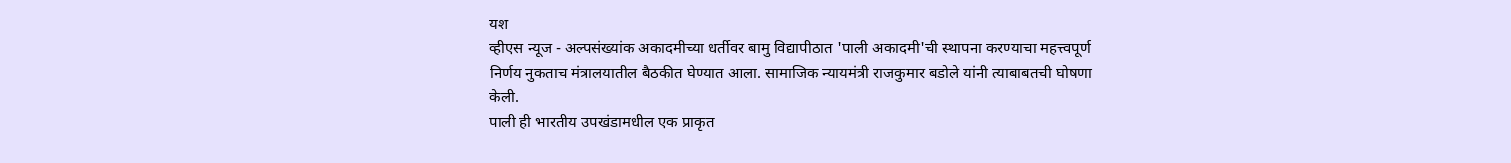यश
व्हीएस न्यूज - अल्पसंख्यांक अकादमीच्या धर्तीवर बामु विद्यापीठात 'पाली अकादमी'ची स्थापना करण्याचा महत्त्वपूर्ण निर्णय नुकताच मंत्रालयातील बैठकीत घेण्यात आला. सामाजिक न्यायमंत्री राजकुमार बडोले यांनी त्याबाबतची घोषणा केली.
पाली ही भारतीय उपखंडामधील एक प्राकृत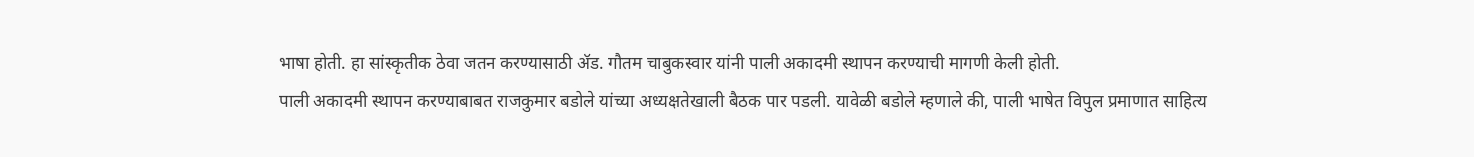भाषा होती. हा सांस्कृतीक ठेवा जतन करण्यासाठी ॲड. गौतम चाबुकस्वार यांनी पाली अकादमी स्थापन करण्याची मागणी केली होती.
पाली अकादमी स्थापन करण्याबाबत राजकुमार बडोले यांच्या अध्यक्षतेखाली बैठक पार पडली. यावेळी बडोले म्हणाले की, पाली भाषेत विपुल प्रमाणात साहित्य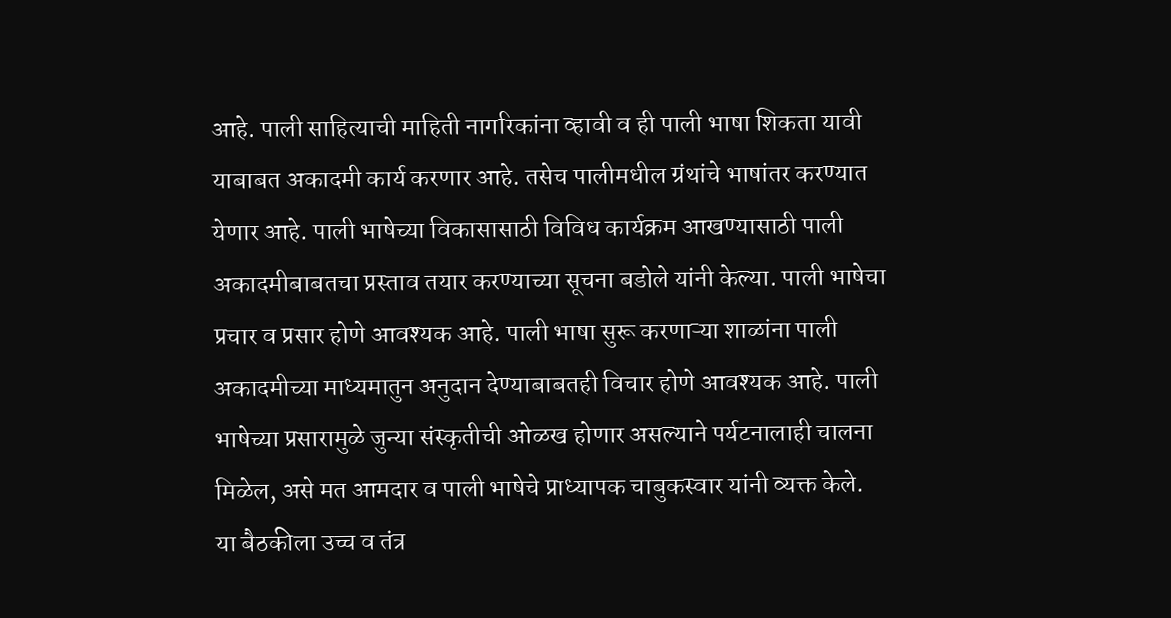आहे. पाली साहित्याची माहिती नागरिकांना व्हावी व ही पाली भाषा शिकता यावी याबाबत अकादमी कार्य करणार आहे. तसेच पालीमधील ग्रंथांचे भाषांतर करण्यात येणार आहे. पाली भाषेच्या विकासासाठी विविध कार्यक्रम आखण्यासाठी पाली अकादमीबाबतचा प्रस्ताव तयार करण्याच्या सूचना बडोले यांनी केल्या. पाली भाषेचा प्रचार व प्रसार होणे आवश्यक आहे. पाली भाषा सुरू करणाऱ्या शाळांना पाली अकादमीच्या माध्यमातुन अनुदान देण्याबाबतही विचार होणे आवश्यक आहे. पाली भाषेच्या प्रसारामुळे जुन्या संस्कृतीची ओळख होणार असल्याने पर्यटनालाही चालना मिळेल, असे मत आमदार व पाली भाषेचे प्राध्यापक चाबुकस्वार यांनी व्यक्त केले.
या बैठकीला उच्च व तंत्र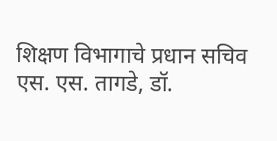शिक्षण विभागाचे प्रधान सचिव एस. एस. तागडे, डॉ.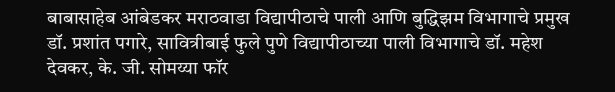बाबासाहेब आंबेडकर मराठवाडा विद्यापीठाचे पाली आणि बुद्धिझम विभागाचे प्रमुख डॉ. प्रशांत पगारे, सावित्रीबाई फुले पुणे विद्यापीठाच्या पाली विभागाचे डॉ. महेश देवकर, के. जी. सोमय्या फॉर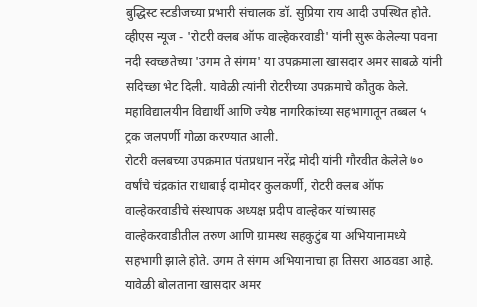बुद्धिस्ट स्टडीजच्या प्रभारी संचालक डॉ. सुप्रिया राय आदी उपस्थित होते.
व्हीएस न्यूज - 'रोटरी क्लब ऑफ वाल्हेकरवाडी' यांनी सुरू केलेल्या पवना नदी स्वच्छतेच्या 'उगम ते संगम' या उपक्रमाला खासदार अमर साबळे यांनी सदिच्छा भेट दिली. यावेळी त्यांनी रोटरीच्या उपक्रमाचे कौतुक केले. महाविद्यालयीन विद्यार्थी आणि ज्येष्ठ नागरिकांच्या सहभागातून तब्बल ५ ट्रक जलपर्णी गोळा करण्यात आली.
रोटरी क्लबच्या उपक्रमात पंतप्रधान नरेंद्र मोदी यांनी गौरवीत केलेले ७० वर्षांचे चंद्रकांत राधाबाई दामोदर कुलकर्णी, रोटरी क्लब ऑफ वाल्हेकरवाडीचे संस्थापक अध्यक्ष प्रदीप वाल्हेकर यांच्यासह वाल्हेकरवाडीतील तरुण आणि ग्रामस्थ सहकुटुंब या अभियानामध्ये सहभागी झाले होते. उगम ते संगम अभियानाचा हा तिसरा आठवडा आहे.
यावेळी बोलताना खासदार अमर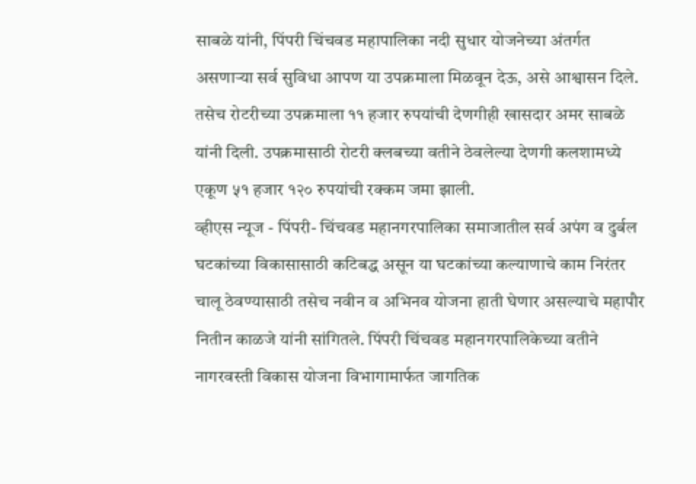साबळे यांनी, पिंपरी चिंचवड महापालिका नदी सुधार योजनेच्या अंतर्गत असणाऱ्या सर्व सुविधा आपण या उपक्रमाला मिळवून देऊ, असे आश्वासन दिले. तसेच रोटरीच्या उपक्रमाला ११ हजार रुपयांची देणगीही खासदार अमर साबळे यांनी दिली. उपक्रमासाठी रोटरी क्लबच्या वतीने ठेवलेल्या देणगी कलशामध्ये एकूण ५१ हजार १२० रुपयांची रक्कम जमा झाली.
व्हीएस न्यूज - पिंपरी- चिंचवड महानगरपालिका समाजातील सर्व अपंग व दुर्बल घटकांच्या विकासासाठी कटिबद्ध असून या घटकांच्या कल्याणाचे काम निरंतर चालू ठेवण्यासाठी तसेच नवीन व अभिनव योजना हाती घेणार असल्याचे महापौर नितीन काळजे यांनी सांगितले. पिंपरी चिंचवड महानगरपालिकेच्या वतीने नागरवस्ती विकास योजना विभागामार्फत जागतिक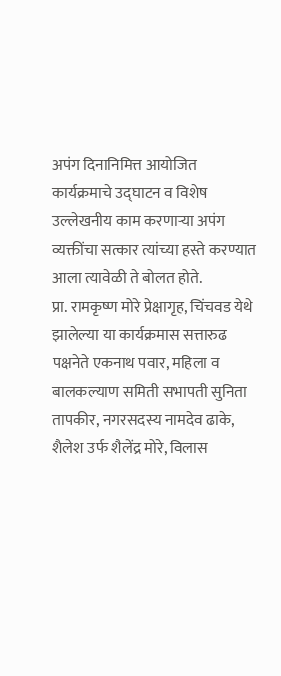अपंग दिनानिमित्त आयोजित कार्यक्रमाचे उद्घाटन व विशेष उल्लेखनीय काम करणाऱ्या अपंग व्यक्तींचा सत्कार त्यांच्या हस्ते करण्यात आला त्यावेळी ते बोलत होते.
प्रा. रामकृष्ण मोरे प्रेक्षागृह, चिंचवड येथे झालेल्या या कार्यक्रमास सत्तारुढ पक्षनेते एकनाथ पवार, महिला व बालकल्याण समिती सभापती सुनिता तापकीर, नगरसदस्य नामदेव ढाके, शैलेश उर्फ शैलेंद्र मोरे, विलास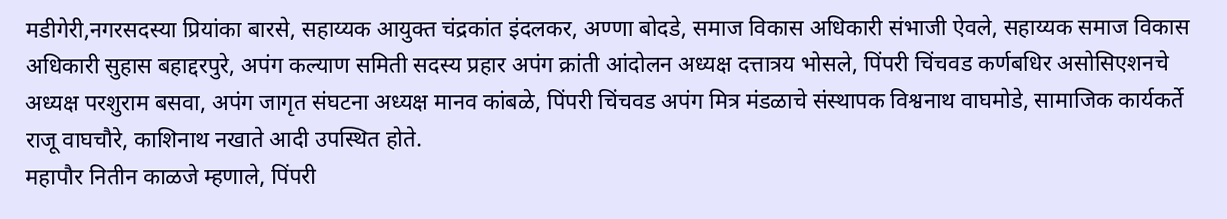मडीगेरी,नगरसदस्या प्रियांका बारसे, सहाय्यक आयुक्त चंद्रकांत इंदलकर, अण्णा बोदडे, समाज विकास अधिकारी संभाजी ऐवले, सहाय्यक समाज विकास अधिकारी सुहास बहाद्दरपुरे, अपंग कल्याण समिती सदस्य प्रहार अपंग क्रांती आंदोलन अध्यक्ष दत्तात्रय भोसले, पिंपरी चिंचवड कर्णबधिर असोसिएशनचे अध्यक्ष परशुराम बसवा, अपंग जागृत संघटना अध्यक्ष मानव कांबळे, पिंपरी चिंचवड अपंग मित्र मंडळाचे संस्थापक विश्वनाथ वाघमोडे, सामाजिक कार्यकर्ते राजू वाघचौरे, काशिनाथ नखाते आदी उपस्थित होते.
महापौर नितीन काळजे म्हणाले, पिंपरी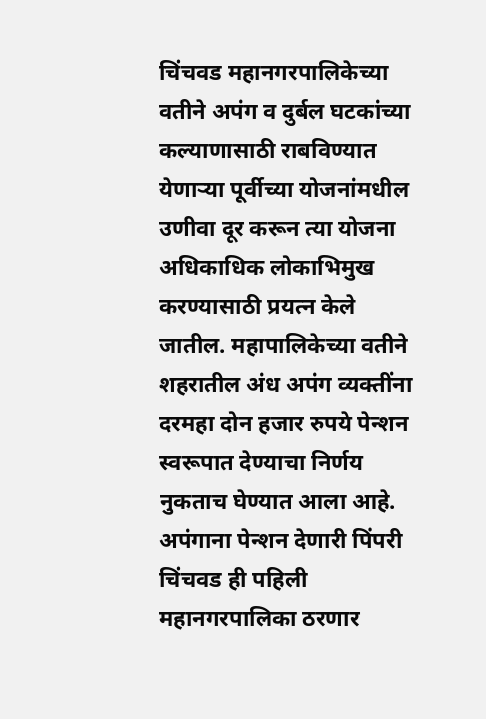चिंचवड महानगरपालिकेच्या वतीने अपंग व दुर्बल घटकांच्या कल्याणासाठी राबविण्यात येणाऱ्या पूर्वीच्या योजनांमधील उणीवा दूर करून त्या योजना अधिकाधिक लोकाभिमुख करण्यासाठी प्रयत्न केले जातील. महापालिकेच्या वतीने शहरातील अंध अपंग व्यक्तींना दरमहा दोन हजार रुपये पेन्शन स्वरूपात देण्याचा निर्णय नुकताच घेण्यात आला आहे. अपंगाना पेन्शन देणारी पिंपरी चिंचवड ही पहिली महानगरपालिका ठरणार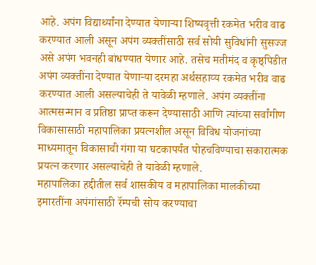आहे. अपंग विद्यार्थ्यांना देण्यात येणाऱ्या शिष्यवृत्ती रकमेत भरीव वाढ करण्यात आली असून अपंग व्यक्तींसाठी सर्व सोयी सुविधांनी सुसज्ज असे अपंग भवनही बांधण्यात येणार आहे. तसेच मतीमंद व कृष्ठ्पिडीत अपंग व्यक्तींना देण्यात येणाऱ्या दरमहा अर्थसहाय्य रकमेत भरीव वाढ करण्यात आली असल्याचेही ते यावेळी म्हणाले. अपंग व्यक्तींना आत्मसन्मान व प्रतिष्ठा प्राप्त करून देण्यासाठी आणि त्यांच्या सर्वांगीण विकासासाठी महापालिका प्रयत्नशील असून विविध योजनांच्या माध्यमातून विकासाची गंगा या घटकापर्यंत पोहचविण्याचा सकारात्मक प्रयत्न करणार असल्याचेही ते यावेळी म्हणाले.
महापालिका हद्दीतील सर्व शासकीय व महापालिका मालकीच्या इमारतींना अपंगांसाठी रॅम्पची सोय करण्याचा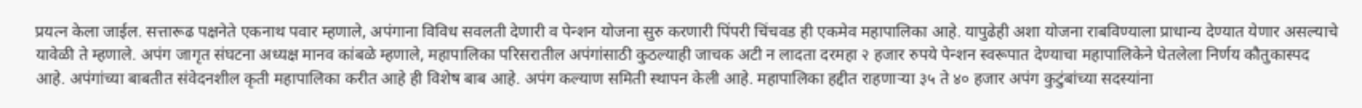प्रयत्न केला जाईल. सत्तारूढ पक्षनेते एकनाथ पवार म्हणाले, अपंगाना विविध सवलती देणारी व पेन्शन योजना सुरु करणारी पिंपरी चिंचवड ही एकमेव महापालिका आहे. यापुढेही अशा योजना राबविण्याला प्राधान्य देण्यात येणार असल्याचे यावेळी ते म्हणाले. अपंग जागृत संघटना अध्यक्ष मानव कांबळे म्हणाले, महापालिका परिसरातील अपंगांसाठी कुठल्याही जाचक अटी न लादता दरमहा २ हजार रुपये पेन्शन स्वरूपात देण्याचा महापालिकेने घेतलेला निर्णय कौतुकास्पद आहे. अपंगांच्या बाबतीत संवेदनशील कृती महापालिका करीत आहे ही विशेष बाब आहे. अपंग कल्याण समिती स्थापन केली आहे. महापालिका हद्दीत राहणाऱ्या ३५ ते ४० हजार अपंग कुटुंबांच्या सदस्यांना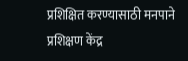प्रशिक्षित करण्यासाठी मनपाने प्रशिक्षण केंद्र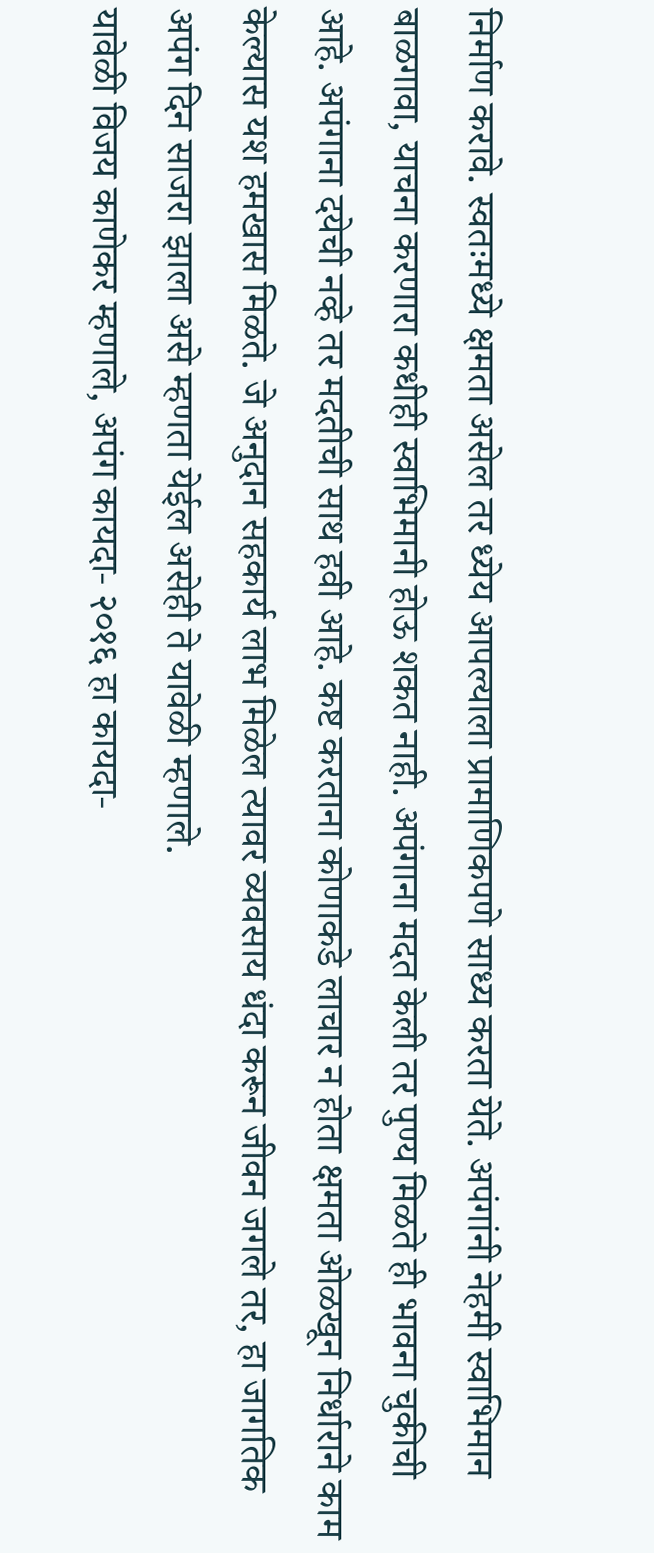निर्माण करावे. स्वतःमध्ये क्षमता असेल तर ध्येय आपल्याला प्रामाणिकपणे साध्य करता येते. अपंगांनी नेहमी स्वाभिमान बाळगावा, याचना करणारा कधीही स्वाभिमानी होऊ शकत नाही. अपंगाना मदत केली तर पुण्य मिळते ही भावना चुकीची आहे. अपंगाना दयेची नव्हे तर मदतीची साथ हवी आहे. कष्ट करताना कोणाकडे लाचार न होता क्षमता ओळखून निर्धाराने काम केल्यास यश हमखास मिळते. जे अनुदान सहकार्य लाभ मिळेल त्यावर व्यवसाय धंदा करून जीवन जगले तर, हा जागतिक अपंग दिन साजरा झाला असे म्हणता येईल असेही ते यावेळी म्हणाले.
यावेळी विजय काणेकर म्हणाले, अपंग कायदा- २०१६ हा कायदा-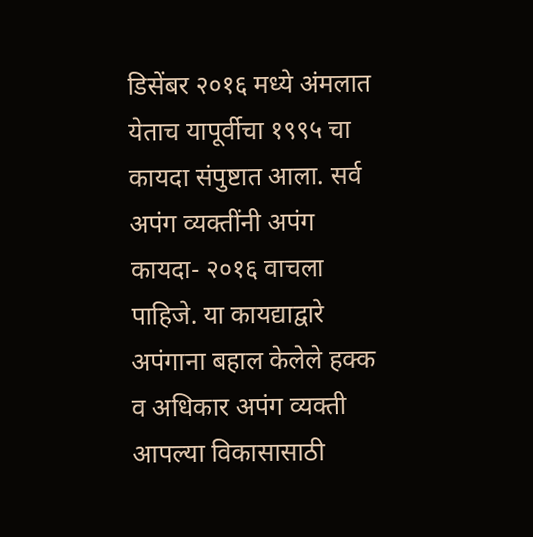डिसेंबर २०१६ मध्ये अंमलात येताच यापूर्वीचा १९९५ चा कायदा संपुष्टात आला. सर्व अपंग व्यक्तींनी अपंग कायदा- २०१६ वाचला पाहिजे. या कायद्याद्वारे अपंगाना बहाल केलेले हक्क व अधिकार अपंग व्यक्ती आपल्या विकासासाठी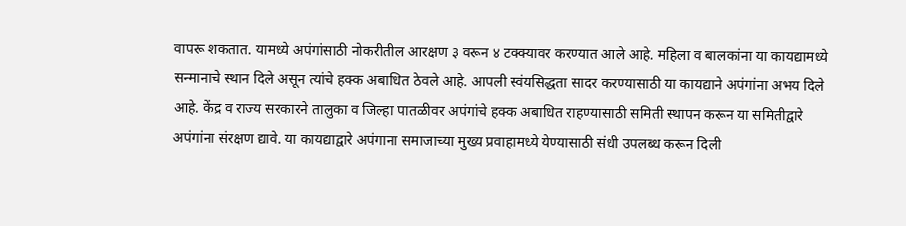वापरू शकतात. यामध्ये अपंगांसाठी नोकरीतील आरक्षण ३ वरून ४ टक्क्यावर करण्यात आले आहे. महिला व बालकांना या कायद्यामध्ये सन्मानाचे स्थान दिले असून त्यांचे हक्क अबाधित ठेवले आहे. आपली स्वंयसिद्धता सादर करण्यासाठी या कायद्याने अपंगांना अभय दिले आहे. केंद्र व राज्य सरकारने तालुका व जिल्हा पातळीवर अपंगांचे हक्क अबाधित राहण्यासाठी समिती स्थापन करून या समितीद्वारे अपंगांना संरक्षण द्यावे. या कायद्याद्वारे अपंगाना समाजाच्या मुख्य प्रवाहामध्ये येण्यासाठी संधी उपलब्ध करून दिली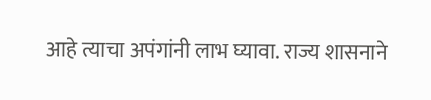आहे त्याचा अपंगांनी लाभ घ्यावा. राज्य शासनाने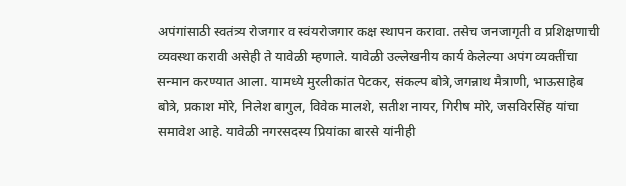अपंगांसाठी स्वतंत्र्य रोजगार व स्वंयरोजगार कक्ष स्थापन करावा. तसेच जनजागृती व प्रशिक्षणाची व्यवस्था करावी असेही ते यावेळी म्हणाले. यावेळी उल्लेखनीय कार्य केलेल्या अपंग व्यक्तींचा सन्मान करण्यात आला. यामध्ये मुरलीकांत पेटकर, संकल्प बोत्रे,जगन्नाथ मैत्राणी, भाऊसाहेब बोत्रे, प्रकाश मोरे, निलेश बागुल, विवेक मालशे, सतीश नायर, गिरीष मोरे, जसविरसिंह यांचा समावेश आहे. यावेळी नगरसदस्य प्रियांका बारसे यांनीही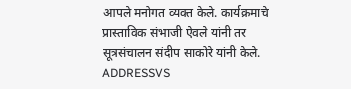आपले मनोगत व्यक्त केले. कार्यक्रमाचे प्रास्ताविक संभाजी ऐवले यांनी तर सूत्रसंचालन संदीप साकोरे यांनी केले.
ADDRESSVS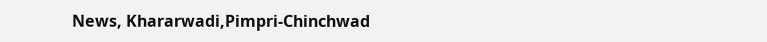News, Khararwadi,Pimpri-Chinchwad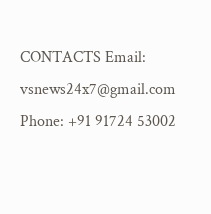CONTACTS Email: vsnews24x7@gmail.com Phone: +91 91724 53002